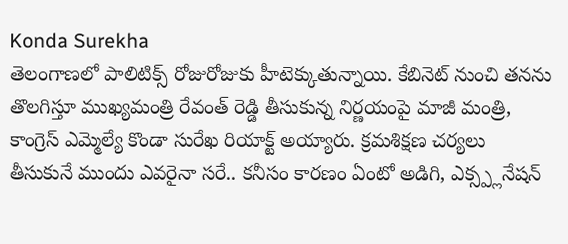Konda Surekha
తెలంగాణలో పాలిటిక్స్ రోజురోజుకు హీటెక్కుతున్నాయి. కేబినెట్ నుంచి తనను తొలగిస్తూ ముఖ్యమంత్రి రేవంత్ రెడ్డి తీసుకున్న నిర్ణయంపై మాజీ మంత్రి, కాంగ్రెస్ ఎమ్మెల్యే కొండా సురేఖ రియాక్ట్ అయ్యారు. క్రమశిక్షణ చర్యలు తీసుకునే ముందు ఎవరైనా సరే.. కనీసం కారణం ఏంటో అడిగి, ఎక్స్ప్లనేషన్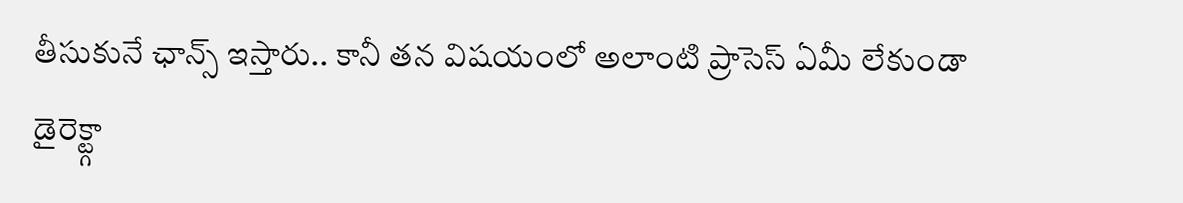తీసుకునే ఛాన్స్ ఇస్తారు.. కానీ తన విషయంలో అలాంటి ప్రాసెస్ ఏమీ లేకుండా డైరెక్ట్గా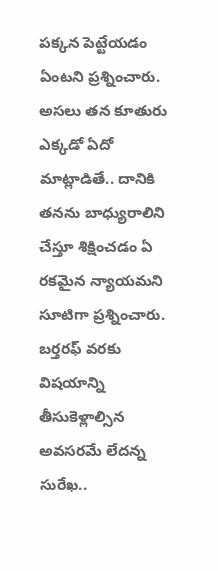పక్కన పెట్టేయడం ఏంటని ప్రశ్నించారు. అసలు తన కూతురు ఎక్కడో ఏదో మాట్లాడితే.. దానికి తనను బాధ్యురాలిని చేస్తూ శిక్షించడం ఏ రకమైన న్యాయమని సూటిగా ప్రశ్నించారు.
బర్తరఫ్ వరకు విషయాన్ని తీసుకెళ్లాల్సిన అవసరమే లేదన్న సురేఖ..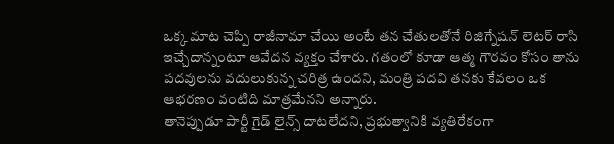ఒక్క మాట చెప్పి రాజీనామా చేయి అంటే తన చేతులతోనే రిజిగ్నేషన్ లెటర్ రాసి ఇచ్చేదాన్నంటూ ఆవేదన వ్యక్తం చేశారు. గతంలో కూడా ఆత్మ గౌరవం కోసం తాను పదవులను వదులుకున్న చరిత్ర ఉందని, మంత్రి పదవి తనకు కేవలం ఒక ఆభరణం వంటిది మాత్రమేనని అన్నారు.
తానెప్పుడూ పార్టీ గైడ్ లైన్స్ దాటలేదని, ప్రభుత్వానికి వ్యతిరేకంగా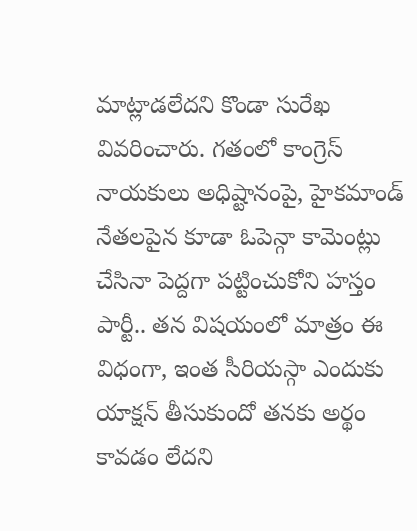మాట్లాడలేదని కొండా సురేఖ వివరించారు. గతంలో కాంగ్రెస్ నాయకులు అధిష్టానంపై, హైకమాండ్ నేతలపైన కూడా ఓపెన్గా కామెంట్లు చేసినా పెద్దగా పట్టించుకోని హస్తం పార్టీ.. తన విషయంలో మాత్రం ఈ విధంగా, ఇంత సీరియస్గా ఎందుకు యాక్షన్ తీసుకుందో తనకు అర్థం కావడం లేదని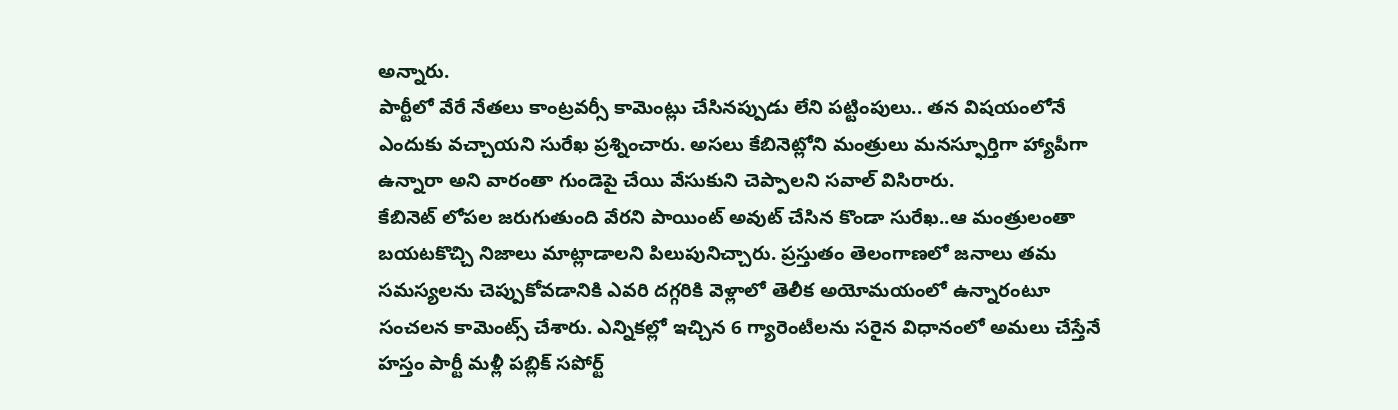అన్నారు.
పార్టీలో వేరే నేతలు కాంట్రవర్సీ కామెంట్లు చేసినప్పుడు లేని పట్టింపులు.. తన విషయంలోనే ఎందుకు వచ్చాయని సురేఖ ప్రశ్నించారు. అసలు కేబినెట్లోని మంత్రులు మనస్ఫూర్తిగా హ్యాపీగా ఉన్నారా అని వారంతా గుండెపై చేయి వేసుకుని చెప్పాలని సవాల్ విసిరారు.
కేబినెట్ లోపల జరుగుతుంది వేరని పాయింట్ అవుట్ చేసిన కొండా సురేఖ..ఆ మంత్రులంతా బయటకొచ్చి నిజాలు మాట్లాడాలని పిలుపునిచ్చారు. ప్రస్తుతం తెలంగాణలో జనాలు తమ సమస్యలను చెప్పుకోవడానికి ఎవరి దగ్గరికి వెళ్లాలో తెలీక అయోమయంలో ఉన్నారంటూ సంచలన కామెంట్స్ చేశారు. ఎన్నికల్లో ఇచ్చిన 6 గ్యారెంటీలను సరైన విధానంలో అమలు చేస్తేనే హస్తం పార్టీ మళ్లీ పబ్లిక్ సపోర్ట్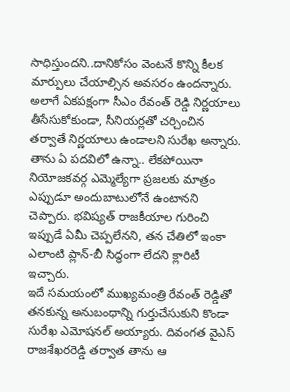సాధిస్తుందని..దానికోసం వెంటనే కొన్ని కీలక మార్పులు చేయాల్సిన అవసరం ఉందన్నారు.
అలాగే ఏకపక్షంగా సీఎం రేవంత్ రెడ్డి నిర్ణయాలు తీసేసుకోకుండా, సీనియర్లతో చర్చించిన తర్వాతే నిర్ణయాలు ఉండాలని సురేఖ అన్నారు. తాను ఏ పదవిలో ఉన్నా.. లేకపోయినా నియోజకవర్గ ఎమ్మెల్యేగా ప్రజలకు మాత్రం ఎప్పుడూ అందుబాటులోనే ఉంటానని చెప్పారు. భవిష్యత్ రాజకీయాల గురించి ఇప్పుడే ఏమీ చెప్పలేనని, తన చేతిలో ఇంకా ఎలాంటి ప్లాన్-బీ సిద్ధంగా లేదని క్లారిటీ ఇచ్చారు.
ఇదే సమయంలో ముఖ్యమంత్రి రేవంత్ రెడ్డితో తనకున్న అనుబంధాన్ని గుర్తుచేసుకుని కొండా సురేఖ ఎమోషనల్ అయ్యారు. దివంగత వైఎస్ రాజశేఖరరెడ్డి తర్వాత తాను ఆ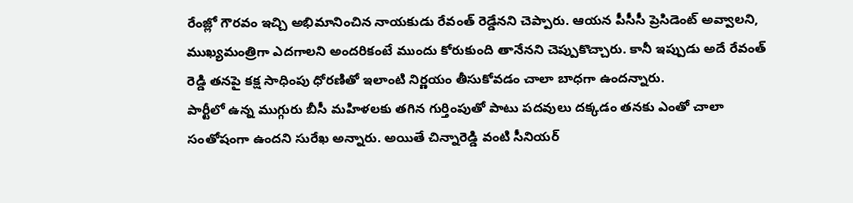రేంజ్లో గౌరవం ఇచ్చి అభిమానించిన నాయకుడు రేవంత్ రెడ్డేనని చెప్పారు. ఆయన పీసీసీ ప్రెసిడెంట్ అవ్వాలని, ముఖ్యమంత్రిగా ఎదగాలని అందరికంటే ముందు కోరుకుంది తానేనని చెప్పుకొచ్చారు. కానీ ఇప్పుడు అదే రేవంత్ రెడ్డి తనపై కక్ష సాధింపు ధోరణితో ఇలాంటి నిర్ణయం తీసుకోవడం చాలా బాధగా ఉందన్నారు.
పార్టీలో ఉన్న ముగ్గురు బీసీ మహిళలకు తగిన గుర్తింపుతో పాటు పదవులు దక్కడం తనకు ఎంతో చాలా సంతోషంగా ఉందని సురేఖ అన్నారు. అయితే చిన్నారెడ్డి వంటి సీనియర్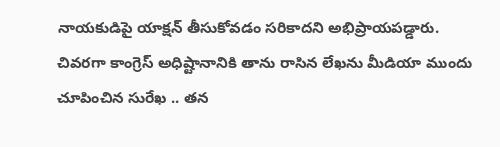నాయకుడిపై యాక్షన్ తీసుకోవడం సరికాదని అభిప్రాయపడ్డారు. చివరగా కాంగ్రెస్ అధిష్టానానికి తాను రాసిన లేఖను మీడియా ముందు చూపించిన సురేఖ .. తన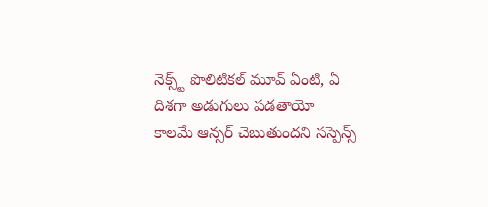నెక్స్ట్ పొలిటికల్ మూవ్ ఏంటి, ఏ దిశగా అడుగులు పడతాయో కాలమే ఆన్సర్ చెబుతుందని సస్పెన్స్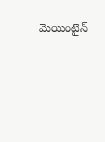మెయింటైన్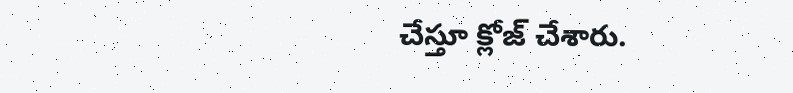చేస్తూ క్లోజ్ చేశారు.